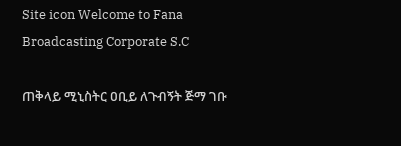Site icon Welcome to Fana Broadcasting Corporate S.C

ጠቅላይ ሚኒስትር ዐቢይ ለጉብኝት ጅማ ገቡ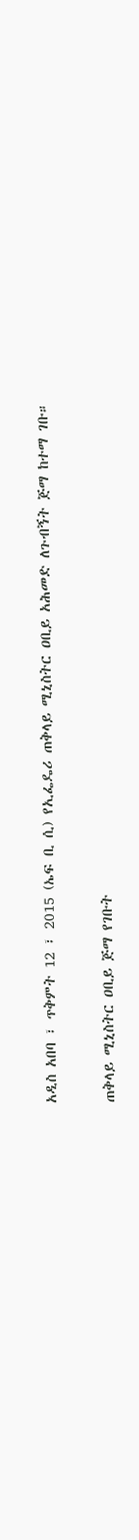አዲስ አበባ ፣ ጥቅምት 12 ፣ 2015 (ኤፍ ቢ ሲ) የኢፌዴሪ ጠቅላይ ሚኒስትር ዐቢይ አሕመድ ለጉብኝት ጅማ ከተማ ገቡ።

ጠቅላይ ሚኒስትር ዐቢይ ጅማ የገቡት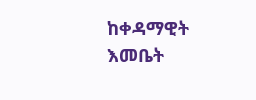ከቀዳማዊት እመቤት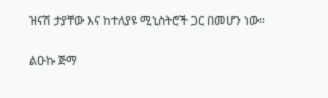ዝናሽ ታያቸው እና ከተለያዩ ሚኒስትሮች ጋር በመሆን ነው።

ልዑኩ ጅማ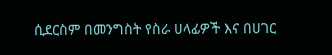ሲደርስም በመንግስት የስራ ሀላፊዎች እና በሀገር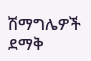ሽማግሌዎች ደማቅ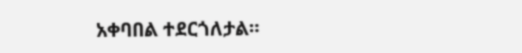አቀባበል ተደርጎለታል።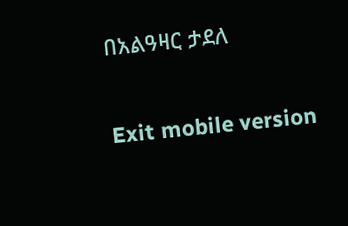በአልዓዛር ታደለ

Exit mobile version